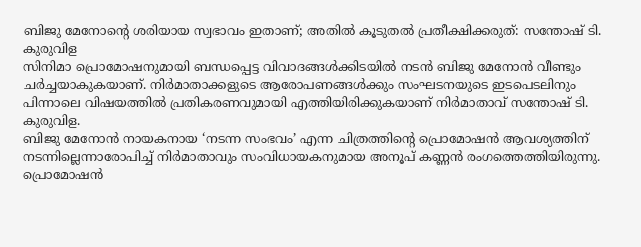ബിജു മേനോന്റെ ശരിയായ സ്വഭാവം ഇതാണ്; അതിൽ കൂടുതൽ പ്രതീക്ഷിക്കരുത്: സന്തോഷ് ടി. കുരുവിള
സിനിമാ പ്രൊമോഷനുമായി ബന്ധപ്പെട്ട വിവാദങ്ങൾക്കിടയിൽ നടൻ ബിജു മേനോൻ വീണ്ടും ചർച്ചയാകുകയാണ്. നിർമാതാക്കളുടെ ആരോപണങ്ങൾക്കും സംഘടനയുടെ ഇടപെടലിനും പിന്നാലെ വിഷയത്തിൽ പ്രതികരണവുമായി എത്തിയിരിക്കുകയാണ് നിർമാതാവ് സന്തോഷ് ടി. കുരുവിള.
ബിജു മേനോൻ നായകനായ ‘നടന്ന സംഭവം’ എന്ന ചിത്രത്തിന്റെ പ്രൊമോഷൻ ആവശ്യത്തിന് നടന്നില്ലെന്നാരോപിച്ച് നിർമാതാവും സംവിധായകനുമായ അനൂപ് കണ്ണൻ രംഗത്തെത്തിയിരുന്നു. പ്രൊമോഷൻ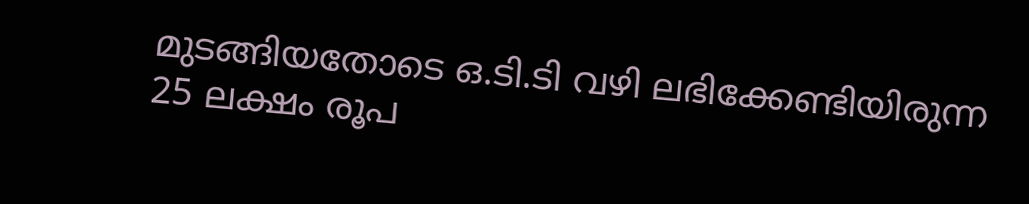മുടങ്ങിയതോടെ ഒ.ടി.ടി വഴി ലഭിക്കേണ്ടിയിരുന്ന 25 ലക്ഷം രൂപ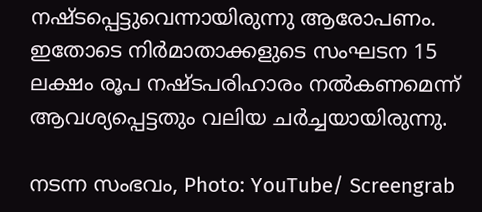നഷ്ടപ്പെട്ടുവെന്നായിരുന്നു ആരോപണം. ഇതോടെ നിർമാതാക്കളുടെ സംഘടന 15 ലക്ഷം രൂപ നഷ്ടപരിഹാരം നൽകണമെന്ന് ആവശ്യപ്പെട്ടതും വലിയ ചർച്ചയായിരുന്നു.

നടന്ന സംഭവം, Photo: YouTube/ Screengrab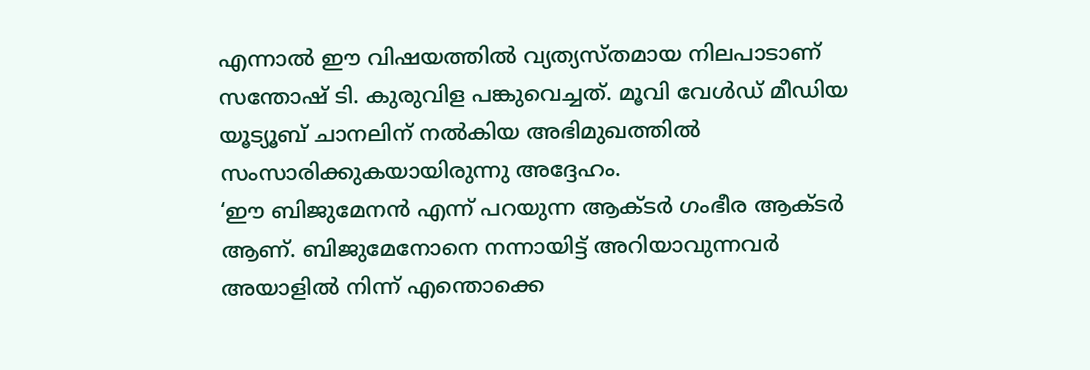എന്നാൽ ഈ വിഷയത്തിൽ വ്യത്യസ്തമായ നിലപാടാണ് സന്തോഷ് ടി. കുരുവിള പങ്കുവെച്ചത്. മൂവി വേൾഡ് മീഡിയ യൂട്യൂബ് ചാനലിന് നൽകിയ അഭിമുഖത്തിൽ സംസാരിക്കുകയായിരുന്നു അദ്ദേഹം.
‘ഈ ബിജുമേനൻ എന്ന് പറയുന്ന ആക്ടർ ഗംഭീര ആക്ടർ ആണ്. ബിജുമേനോനെ നന്നായിട്ട് അറിയാവുന്നവർ അയാളിൽ നിന്ന് എന്തൊക്കെ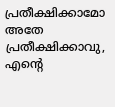പ്രതീക്ഷിക്കാമോ അതേ പ്രതീക്ഷിക്കാവു, എന്റെ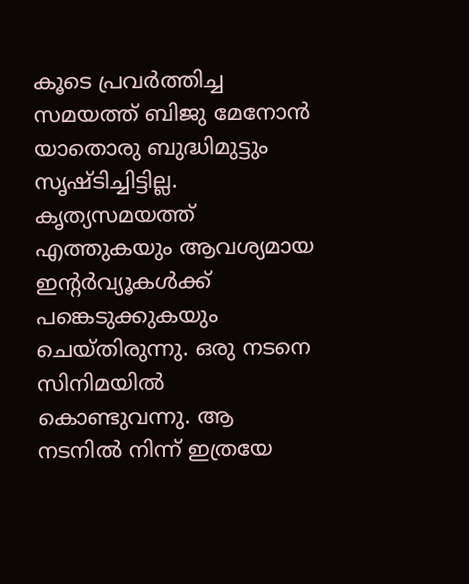കൂടെ പ്രവർത്തിച്ച സമയത്ത് ബിജു മേനോൻ യാതൊരു ബുദ്ധിമുട്ടും സൃഷ്ടിച്ചിട്ടില്ല. കൃത്യസമയത്ത് എത്തുകയും ആവശ്യമായ ഇന്റർവ്യൂകൾക്ക് പങ്കെടുക്കുകയും ചെയ്തിരുന്നു. ഒരു നടനെ സിനിമയിൽ കൊണ്ടുവന്നു. ആ നടനിൽ നിന്ന് ഇത്രയേ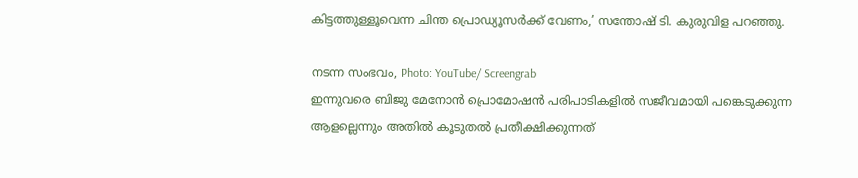കിട്ടത്തുള്ളൂവെന്ന ചിന്ത പ്രൊഡ്യൂസർക്ക് വേണം,’ സന്തോഷ് ടി. കുരുവിള പറഞ്ഞു.

നടന്ന സംഭവം, Photo: YouTube/ Screengrab
ഇന്നുവരെ ബിജു മേനോൻ പ്രൊമോഷൻ പരിപാടികളിൽ സജീവമായി പങ്കെടുക്കുന്ന ആളല്ലെന്നും അതിൽ കൂടുതൽ പ്രതീക്ഷിക്കുന്നത്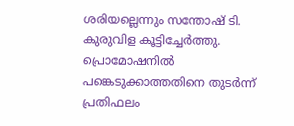ശരിയല്ലെന്നും സന്തോഷ് ടി. കുരുവിള കൂട്ടിച്ചേർത്തു. പ്രൊമോഷനിൽ പങ്കെടുക്കാത്തതിനെ തുടർന്ന് പ്രതിഫലം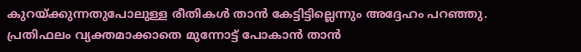കുറയ്ക്കുന്നതുപോലുള്ള രീതികൾ താൻ കേട്ടിട്ടില്ലെന്നും അദ്ദേഹം പറഞ്ഞു. പ്രതിഫലം വ്യക്തമാക്കാതെ മുന്നോട്ട് പോകാൻ താൻ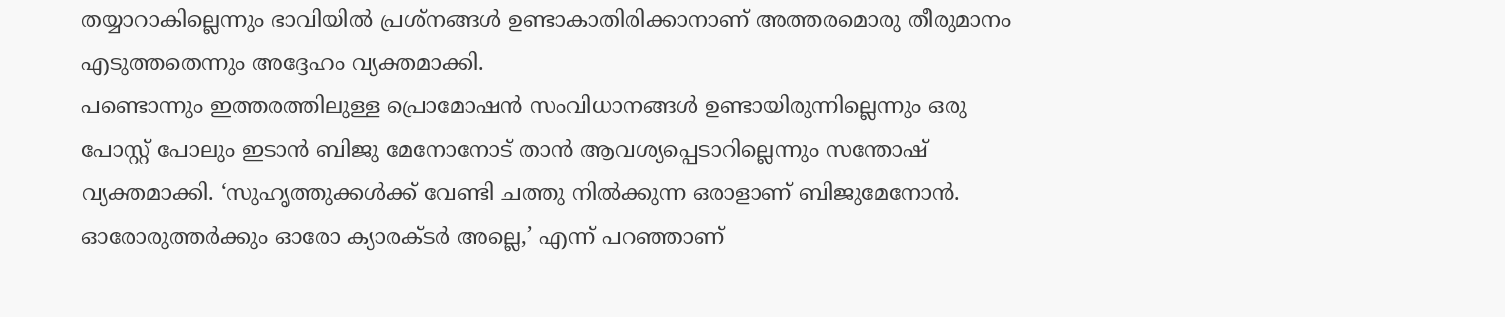തയ്യാറാകില്ലെന്നും ഭാവിയിൽ പ്രശ്നങ്ങൾ ഉണ്ടാകാതിരിക്കാനാണ് അത്തരമൊരു തീരുമാനം എടുത്തതെന്നും അദ്ദേഹം വ്യക്തമാക്കി.
പണ്ടൊന്നും ഇത്തരത്തിലുള്ള പ്രൊമോഷൻ സംവിധാനങ്ങൾ ഉണ്ടായിരുന്നില്ലെന്നും ഒരു പോസ്റ്റ് പോലും ഇടാൻ ബിജു മേനോനോട് താൻ ആവശ്യപ്പെടാറില്ലെന്നും സന്തോഷ് വ്യക്തമാക്കി. ‘സുഹൃത്തുക്കൾക്ക് വേണ്ടി ചത്തു നിൽക്കുന്ന ഒരാളാണ് ബിജുമേനോൻ. ഓരോരുത്തർക്കും ഓരോ ക്യാരക്ടർ അല്ലെ,’ എന്ന് പറഞ്ഞാണ്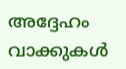അദ്ദേഹം വാക്കുകൾ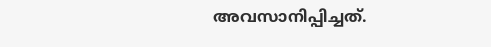അവസാനിപ്പിച്ചത്.